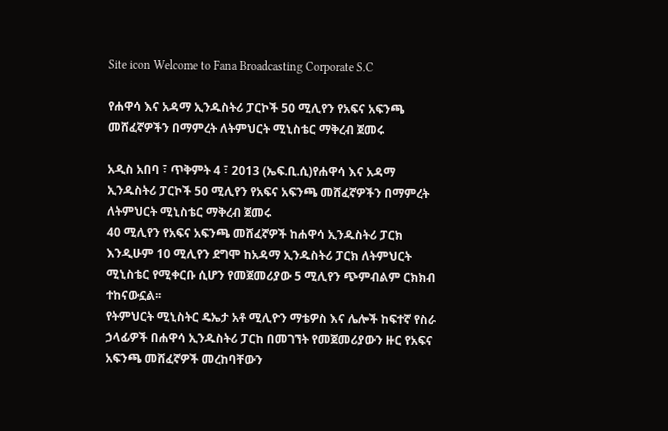Site icon Welcome to Fana Broadcasting Corporate S.C

የሐዋሳ እና አዳማ ኢንዱስትሪ ፓርኮች 50 ሚሊየን የአፍና አፍንጫ መሸፈኛዎችን በማምረት ለትምህርት ሚኒስቴር ማቅረብ ጀመሩ

አዲስ አበባ ፣ ጥቅምት 4 ፣ 2013 (ኤፍ.ቢ.ሲ)የሐዋሳ እና አዳማ ኢንዱስትሪ ፓርኮች 50 ሚሊየን የአፍና አፍንጫ መሸፈኛዎችን በማምረት ለትምህርት ሚኒስቴር ማቅረብ ጀመሩ
40 ሚሊየን የአፍና አፍንጫ መሸፈኛዎች ከሐዋሳ ኢንዱስትሪ ፓርክ እንዲሁም 10 ሚሊየን ደግሞ ከአዳማ ኢንዱስትሪ ፓርክ ለትምህርት ሚኒስቴር የሚቀርቡ ሲሆን የመጀመሪያው 5 ሚሊየን ጭምብልም ርክክብ ተከናውኗል፡፡
የትምህርት ሚኒስትር ዴኤታ አቶ ሚሊዮን ማቴዎስ እና ሌሎች ከፍተኛ የስራ ኃላፊዎች በሐዋሳ ኢንዱስትሪ ፓርከ በመገኘት የመጀመሪያውን ዙር የአፍና አፍንጫ መሸፈኛዎች መረከባቸውን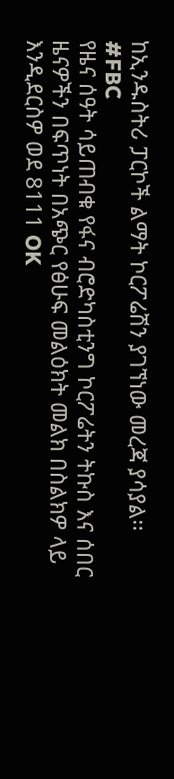ከኢንዱስትሪ ፓርኮች ልማት ኮርፖሬሽን ያገኘነው መረጃ ያሳያል፡፡
#FBC
የዜና ሰዓት ሳይጠብቁ የፋና ብሮድካስቲንግ ኮርፖሬትን ትኩስ እና ሰበር ዜናዎችን በፍጥነት በአጭር የፅሁፍ መልዕክት መልክ በስልክዎ ላይ እንዲደርስዎ ወደ 8111 OK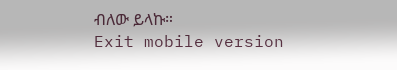ብለው ይላኩ።
Exit mobile version